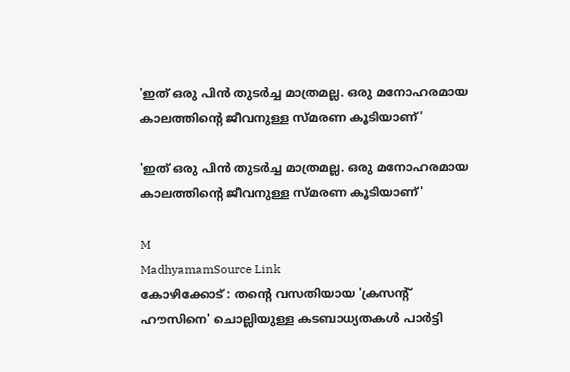'ഇത് ഒരു പിൻ തുടർച്ച മാത്രമല്ല. ഒരു മനോഹരമായ കാലത്തിന്റെ ജീവനുള്ള സ്മരണ കൂടിയാണ്'

'ഇത് ഒരു പിൻ തുടർച്ച മാത്രമല്ല. ഒരു മനോഹരമായ കാലത്തിന്റെ ജീവനുള്ള സ്മരണ കൂടിയാണ്'

M
MadhyamamSource Link
കോഴിക്കോട് : തന്റെ വസതിയായ 'ക്രസന്റ് ഹൗസിനെ' ചൊല്ലിയുള്ള കടബാധ്യതകൾ പാർട്ടി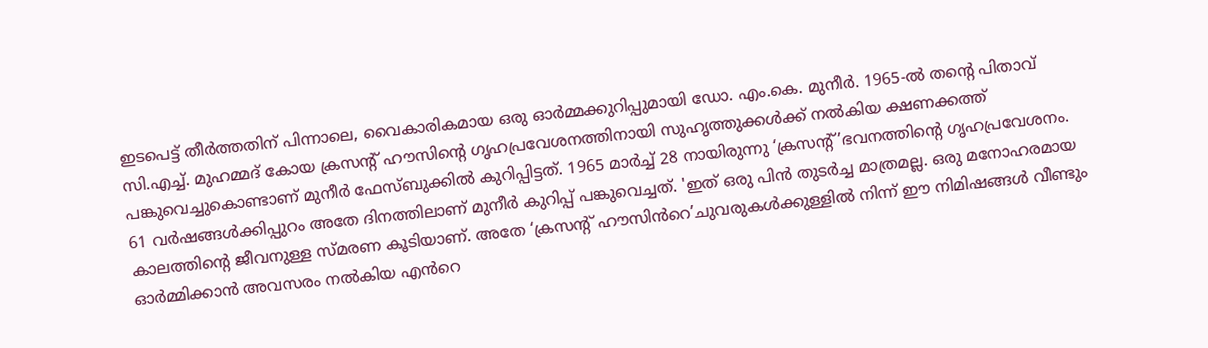ഇടപെട്ട് തീർത്തതിന് പിന്നാലെ, വൈകാരികമായ ഒരു ഓർമ്മക്കുറിപ്പുമായി ഡോ. എം.കെ. മുനീർ. 1965-ൽ തന്റെ പിതാവ് സി.എച്ച്. മുഹമ്മദ് കോയ ക്രസന്റ് ഹൗസിന്റെ ഗൃഹപ്രവേശനത്തിനായി സുഹൃത്തുക്കൾക്ക് നൽകിയ ക്ഷണക്കത്ത് പങ്കുവെച്ചുകൊണ്ടാണ് മുനീർ ഫേസ്ബുക്കിൽ കുറിപ്പിട്ടത്. 1965 മാർച്ച് 28 നായിരുന്നു ‘ക്രസന്റ്’ഭവനത്തിന്റെ ഗൃഹപ്രവേശനം. 61 വർഷങ്ങൾക്കിപ്പുറം അതേ ദിനത്തിലാണ് മുനീർ കുറിപ്പ് പങ്കുവെച്ചത്. 'ഇത് ഒരു പിൻ തുടർച്ച മാത്രമല്ല. ഒരു മനോഹരമായ കാലത്തിന്റെ ജീവനുള്ള സ്മരണ കൂടിയാണ്. അതേ ‘ക്രസന്റ് ഹൗസിൻറെ’ചുവരുകൾക്കുള്ളിൽ നിന്ന് ഈ നിമിഷങ്ങൾ വീണ്ടും ഓർമ്മിക്കാൻ അവസരം നൽകിയ എൻറെ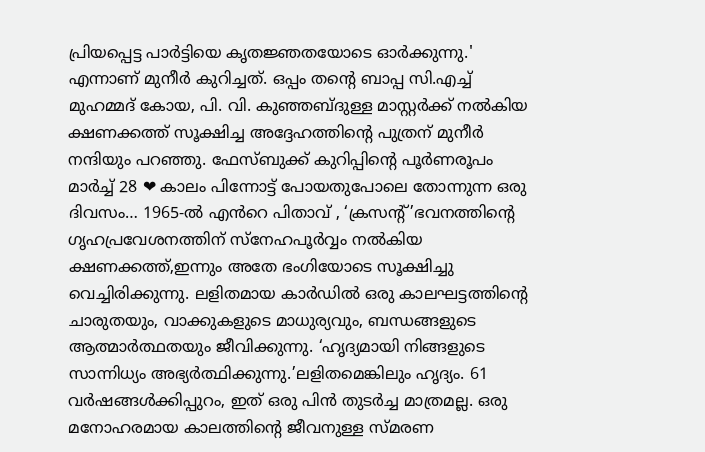പ്രിയപ്പെട്ട പാർട്ടിയെ കൃതജ്ഞതയോടെ ഓർക്കുന്നു.' എന്നാണ് മുനീർ കുറിച്ചത്. ഒപ്പം തന്‍റെ ബാപ്പ സി.എച്ച് മുഹമ്മദ് കോയ, പി. വി. കുഞ്ഞബ്ദുള്ള മാസ്റ്റർക്ക് നൽകിയ ക്ഷണക്കത്ത് സൂക്ഷിച്ച അദ്ദേഹത്തിന്റെ പുത്രന് മുനീർ നന്ദിയും പറഞ്ഞു. ഫേസ്ബുക്ക് കുറിപ്പിന്‍റെ പൂർണരൂപം മാർച്ച് 28 ❤ കാലം പിന്നോട്ട് പോയതുപോലെ തോന്നുന്ന ഒരു ദിവസം… 1965-ൽ എൻറെ പിതാവ് , ‘ക്രസന്റ്’ഭവനത്തിന്റെ ഗൃഹപ്രവേശനത്തിന് സ്നേഹപൂർവ്വം നൽകിയ ക്ഷണക്കത്ത്,ഇന്നും അതേ ഭംഗിയോടെ സൂക്ഷിച്ചു വെച്ചിരിക്കുന്നു. ലളിതമായ കാർഡിൽ ഒരു കാലഘട്ടത്തിന്റെ ചാരുതയും, വാക്കുകളുടെ മാധുര്യവും, ബന്ധങ്ങളുടെ ആത്മാർത്ഥതയും ജീവിക്കുന്നു. ‘ഹൃദ്യമായി നിങ്ങളുടെ സാന്നിധ്യം അഭ്യർത്ഥിക്കുന്നു.’ലളിതമെങ്കിലും ഹൃദ്യം. 61 വർഷങ്ങൾക്കിപ്പുറം, ഇത് ഒരു പിൻ തുടർച്ച മാത്രമല്ല. ഒരു മനോഹരമായ കാലത്തിന്റെ ജീവനുള്ള സ്മരണ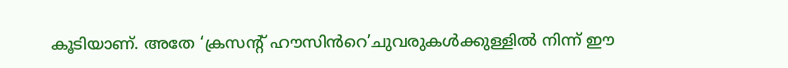കൂടിയാണ്. അതേ ‘ക്രസന്റ് ഹൗസിൻറെ’ചുവരുകൾക്കുള്ളിൽ നിന്ന് ഈ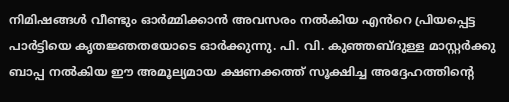നിമിഷങ്ങൾ വീണ്ടും ഓർമ്മിക്കാൻ അവസരം നൽകിയ എൻറെ പ്രിയപ്പെട്ട പാർട്ടിയെ കൃതജ്ഞതയോടെ ഓർക്കുന്നു. പി. വി. കുഞ്ഞബ്ദുള്ള മാസ്റ്റർക്കു ബാപ്പ നൽകിയ ഈ അമൂല്യമായ ക്ഷണക്കത്ത് സൂക്ഷിച്ച അദ്ദേഹത്തിന്റെ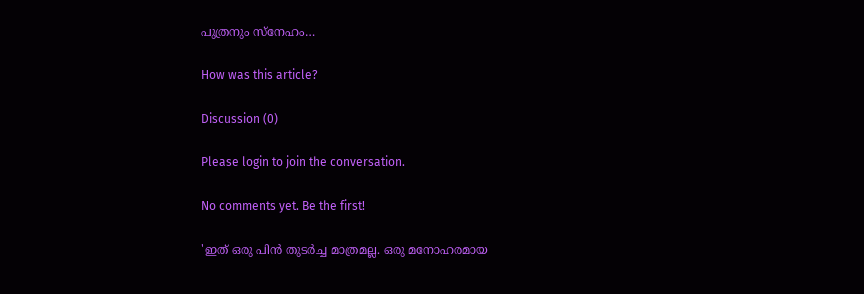പുത്രനും സ്‌നേഹം…

How was this article?

Discussion (0)

Please login to join the conversation.

No comments yet. Be the first!

'ഇത് ഒരു പിൻ തുടർച്ച മാത്രമല്ല. ഒരു മനോഹരമായ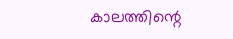കാലത്തിന്റെ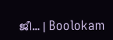ജീ… | Boolokam